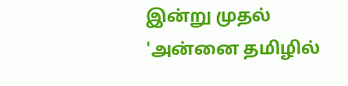இன்று முதல் 'அன்னை தமிழில்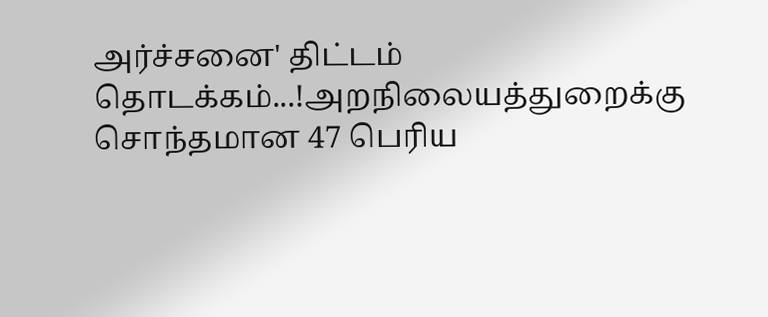அர்ச்சனை' திட்டம் தொடக்கம்...!அறநிலையத்துறைக்கு சொந்தமான 47 பெரிய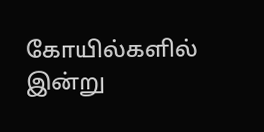கோயில்களில் இன்று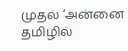முதல் ‘அன்னை தமிழில்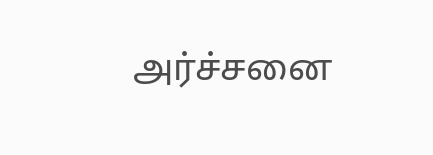அர்ச்சனை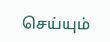செய்யும்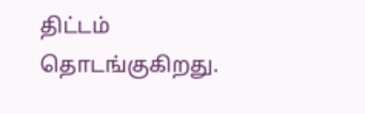திட்டம் தொடங்குகிறது.